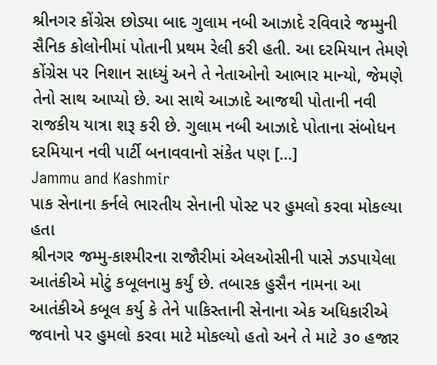શ્રીનગર કોંગ્રેસ છોડ્યા બાદ ગુલામ નબી આઝાદે રવિવારે જમ્મુની સૈનિક કોલોનીમાં પોતાની પ્રથમ રેલી કરી હતી. આ દરમિયાન તેમણે કોંગ્રેસ પર નિશાન સાધ્યું અને તે નેતાઓનો આભાર માન્યો, જેમણે તેનો સાથ આપ્યો છે. આ સાથે આઝાદે આજથી પોતાની નવી રાજકીય યાત્રા શરૂ કરી છે. ગુલામ નબી આઝાદે પોતાના સંબોધન દરમિયાન નવી પાર્ટી બનાવવાનો સંકેત પણ […]
Jammu and Kashmir
પાક સેનાના કર્નલે ભારતીય સેનાની પોસ્ટ પર હુમલો કરવા મોકલ્યા હતા
શ્રીનગર જમ્મુ-કાશ્મીરના રાજૌરીમાં એલઓસીની પાસે ઝડપાયેલા આતંકીએ મોટું કબૂલનામુ કર્યું છે. તબારક હુસૈન નામના આ આતંકીએ કબૂલ કર્યુ કે તેને પાકિસ્તાની સેનાના એક અધિકારીએ જવાનો પર હુમલો કરવા માટે મોકલ્યો હતો અને તે માટે ૩૦ હજાર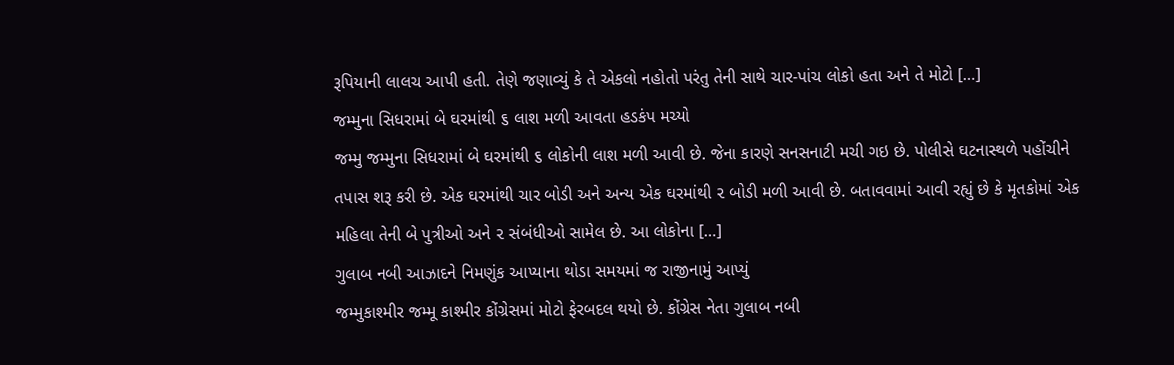રૂપિયાની લાલચ આપી હતી. તેણે જણાવ્યું કે તે એકલો નહોતો પરંતુ તેની સાથે ચાર-પાંચ લોકો હતા અને તે મોટો […]
જમ્મુના સિધરામાં બે ઘરમાંથી ૬ લાશ મળી આવતા હડકંપ મચ્યો
જમ્મુ જમ્મુના સિધરામાં બે ઘરમાંથી ૬ લોકોની લાશ મળી આવી છે. જેના કારણે સનસનાટી મચી ગઇ છે. પોલીસે ઘટનાસ્થળે પહોંચીને તપાસ શરૂ કરી છે. એક ઘરમાંથી ચાર બોડી અને અન્ય એક ઘરમાંથી ૨ બોડી મળી આવી છે. બતાવવામાં આવી રહ્યું છે કે મૃતકોમાં એક મહિલા તેની બે પુત્રીઓ અને ૨ સંબંધીઓ સામેલ છે. આ લોકોના […]
ગુલાબ નબી આઝાદને નિમણુંક આપ્યાના થોડા સમયમાં જ રાજીનામું આપ્યું
જમ્મુકાશ્મીર જમ્મૂ કાશ્મીર કોંગ્રેસમાં મોટો ફેરબદલ થયો છે. કોંગ્રેસ નેતા ગુલાબ નબી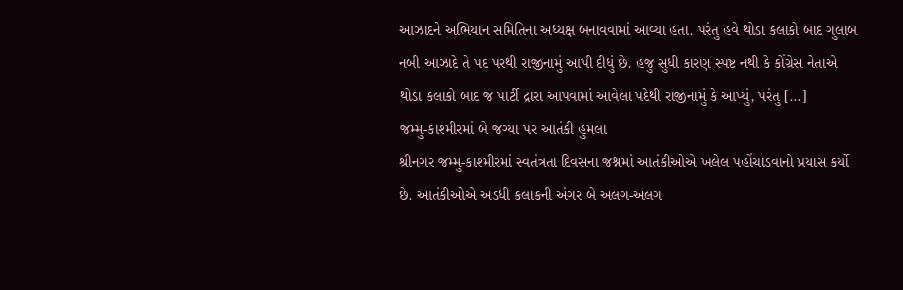આઝાદને અભિયાન સમિતિના અધ્યક્ષ બનાવવામાં આવ્યા હતા. પરંતુ હવે થોડા કલાકો બાદ ગુલાબ નબી આઝાદે તે પદ પરથી રાજીનામું આપી દીધું છે. હજુ સુધી કારણ સ્પષ્ટ નથી કે કોંગ્રેસ નેતાએ થોડા કલાકો બાદ જ પાર્ટી દ્રારા આપવામાં આવેલા પદેથી રાજીનામું કે આપ્યું, પરંતુ […]
જમ્મુ-કાશ્મીરમાં બે જગ્યા પર આતંકી હુમલા
શ્રીનગર જમ્મુ-કાશ્મીરમાં સ્વતંત્રતા દિવસના જશ્નમાં આતંકીઓએ ખલેલ પહોંચાડવાનો પ્રયાસ કર્યો છે. આતંકીઓએ અડધી કલાકની અંગર બે અલગ-અલગ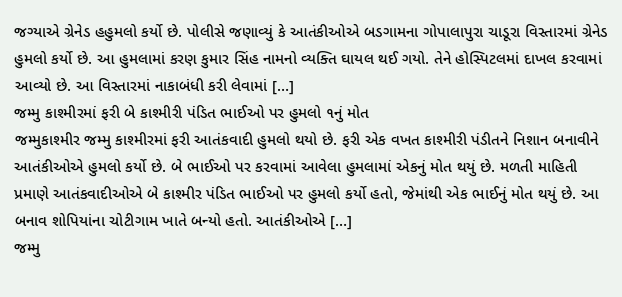જગ્યાએ ગ્રેનેડ હહુમલો કર્યો છે. પોલીસે જણાવ્યું કે આતંકીઓએ બડગામના ગોપાલાપુરા ચાડૂરા વિસ્તારમાં ગ્રેનેડ હુમલો કર્યો છે. આ હુમલામાં કરણ કુમાર સિંહ નામનો વ્યક્તિ ઘાયલ થઈ ગયો. તેને હોસ્પિટલમાં દાખલ કરવામાં આવ્યો છે. આ વિસ્તારમાં નાકાબંધી કરી લેવામાં […]
જમ્મુ કાશ્મીરમાં ફરી બે કાશ્મીરી પંડિત ભાઈઓ પર હુમલો ૧નું મોત
જમ્મુકાશ્મીર જમ્મુ કાશ્મીરમાં ફરી આતંકવાદી હુમલો થયો છે. ફરી એક વખત કાશ્મીરી પંડીતને નિશાન બનાવીને આતંકીઓએ હુમલો કર્યો છે. બે ભાઈઓ પર કરવામાં આવેલા હુમલામાં એકનું મોત થયું છે. મળતી માહિતી પ્રમાણે આતંકવાદીઓએ બે કાશ્મીર પંડિત ભાઈઓ પર હુમલો કર્યો હતો, જેમાંથી એક ભાઈનું મોત થયું છે. આ બનાવ શોપિયાંના ચોટીગામ ખાતે બન્યો હતો. આતંકીઓએ […]
જમ્મુ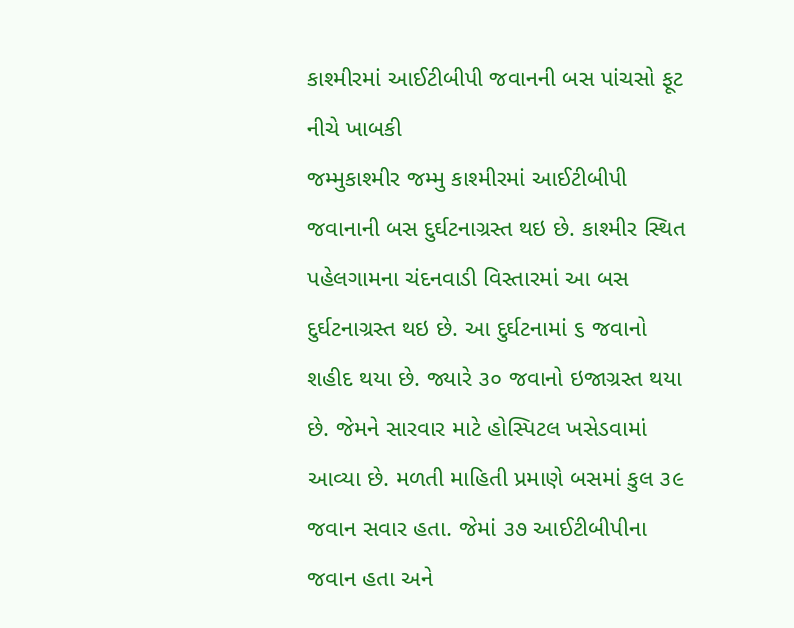કાશ્મીરમાં આઈટીબીપી જવાનની બસ પાંચસો ફૂટ નીચે ખાબકી
જમ્મુકાશ્મીર જમ્મુ કાશ્મીરમાં આઈટીબીપી જવાનાની બસ દુર્ઘટનાગ્રસ્ત થઇ છે. કાશ્મીર સ્થિત પહેલગામના ચંદનવાડી વિસ્તારમાં આ બસ દુર્ઘટનાગ્રસ્ત થઇ છે. આ દુર્ઘટનામાં ૬ જવાનો શહીદ થયા છે. જ્યારે ૩૦ જવાનો ઇજાગ્રસ્ત થયા છે. જેમને સારવાર માટે હોસ્પિટલ ખસેડવામાં આવ્યા છે. મળતી માહિતી પ્રમાણે બસમાં કુલ ૩૯ જવાન સવાર હતા. જેમાં ૩૭ આઈટીબીપીના જવાન હતા અને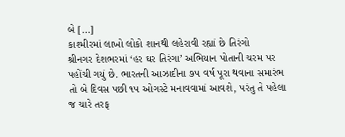બે […]
કાશ્મીરમાં લાખો લોકો શાનથી લહેરાવી રહ્યાં છે તિરંગો
શ્રીનગર દેશભરમાં ‘હર ઘર તિરંગા’ અભિયાન પોતાની ચરમ પર પહોંચી ગયું છે. ભારતની આઝાદીના ૭૫ વર્ષ પૂરા થવાના સમારંભ તો બે દિવસ પછી ૧૫ ઓગસ્ટે મનાવવામાં આવશે, પરંતુ તે પહેલા જ ચારે તરફ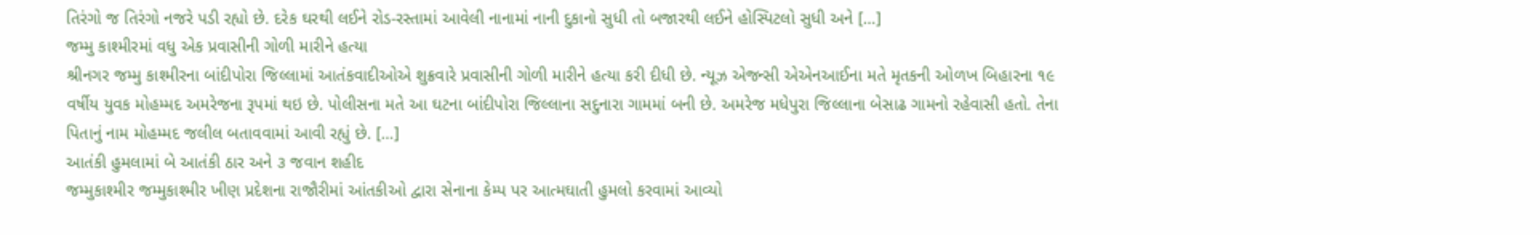તિરંગો જ તિરંગો નજરે પડી રહ્યો છે. દરેક ઘરથી લઈને રોડ-રસ્તામાં આવેલી નાનામાં નાની દુકાનો સુધી તો બજારથી લઈને હોસ્પિટલો સુધી અને […]
જમ્મુ કાશ્મીરમાં વધુ એક પ્રવાસીની ગોળી મારીને હત્યા
શ્રીનગર જમ્મુ કાશ્મીરના બાંદીપોરા જિલ્લામાં આતંકવાદીઓએ શુક્રવારે પ્રવાસીની ગોળી મારીને હત્યા કરી દીધી છે. ન્યૂઝ એજન્સી એએનઆઈના મતે મૃતકની ઓળખ બિહારના ૧૯ વર્ષીય યુવક મોહમ્મદ અમરેજના રૂપમાં થઇ છે. પોલીસના મતે આ ઘટના બાંદીપોરા જિલ્લાના સદુનારા ગામમાં બની છે. અમરેજ મધેપુરા જિલ્લાના બેસાઢ ગામનો રહેવાસી હતો. તેના પિતાનું નામ મોહમ્મદ જલીલ બતાવવામાં આવી રહ્યું છે. […]
આતંકી હુમલામાં બે આતંકી ઠાર અને ૩ જવાન શહીદ
જમ્મુકાશ્મીર જમ્મુકાશ્મીર ખીણ પ્રદેશના રાજૌરીમાં આંતકીઓ દ્વારા સેનાના કેમ્પ પર આત્મઘાતી હુમલો કરવામાં આવ્યો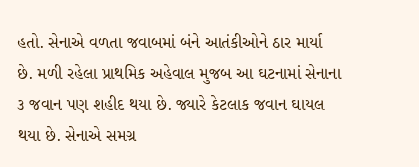હતો. સેનાએ વળતા જવાબમાં બંને આતંકીઓને ઠાર માર્યા છે. મળી રહેલા પ્રાથમિક અહેવાલ મુજબ આ ઘટનામાં સેનાના ૩ જવાન પણ શહીદ થયા છે. જ્યારે કેટલાક જવાન ઘાયલ થયા છે. સેનાએ સમગ્ર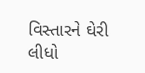વિસ્તારને ઘેરી લીધો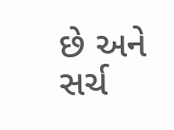છે અને સર્ચ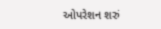ઓપરેશન શરું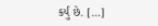કર્યું છે. […]